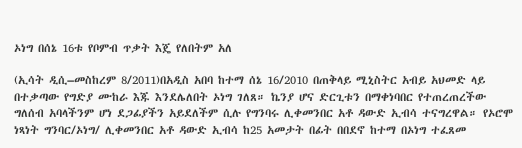ኦነግ በሰኔ 16ቱ የቦምብ ጥቃት እጄ የለበትም አለ

(ኢሳት ዲሲ–መስከረም 8/2011)በአዲስ አበባ ከተማ ሰኔ 16/2010 በጠቅላይ ሚኒስትር አብይ አህመድ ላይ በተቃጣው የግድያ ሙከራ እጁ እንደሌለበት ኦነግ ገለጸ። ኬንያ ሆና ድርጊቱን በማቀነባበር የተጠረጠረችው ግለሰብ አባላችንም ሆነ ደጋፊያችን አይደለችም ሲሉ የግንባሩ ሊቀመንበር አቶ ዳውድ ኢብሳ ተናግረዋል። የኦሮሞ ነጻነት ግንባር/ኦነግ/ ሊቀመንበር አቶ ዳውድ ኢብሳ ከ25 አመታት በፊት በበደኖ ከተማ በኦነግ ተፈጸመ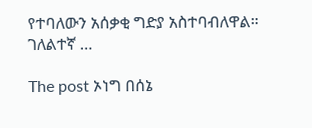የተባለውን አሰቃቂ ግድያ አስተባብለዋል። ገለልተኛ …

The post ኦነግ በሰኔ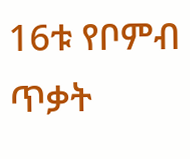16ቱ የቦምብ ጥቃት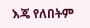እጄ የለበትም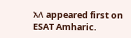አለ appeared first on ESAT Amharic.